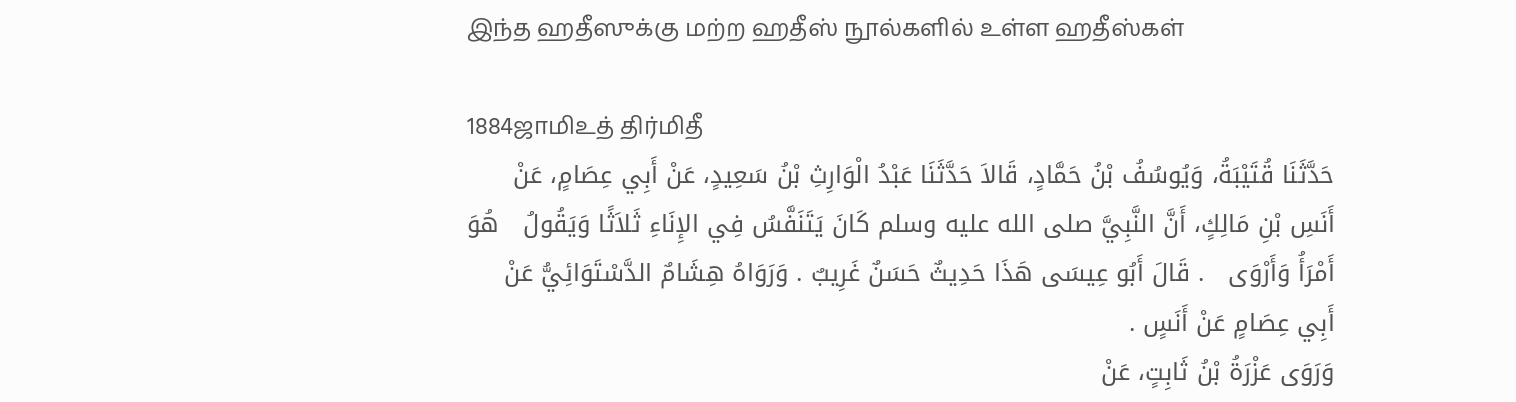இந்த ஹதீஸுக்கு மற்ற ஹதீஸ் நூல்களில் உள்ள ஹதீஸ்கள்

1884ஜாமிஉத் திர்மிதீ
حَدَّثَنَا قُتَيْبَةُ، وَيُوسُفُ بْنُ حَمَّادٍ، قَالاَ حَدَّثَنَا عَبْدُ الْوَارِثِ بْنُ سَعِيدٍ، عَنْ أَبِي عِصَامٍ، عَنْ أَنَسِ بْنِ مَالِكٍ، أَنَّ النَّبِيَّ صلى الله عليه وسلم كَانَ يَتَنَفَّسُ فِي الإِنَاءِ ثَلاَثًا وَيَقُولُ   هُوَ أَمْرَأُ وَأَرْوَى   . قَالَ أَبُو عِيسَى هَذَا حَدِيثٌ حَسَنٌ غَرِيبٌ . وَرَوَاهُ هِشَامٌ الدَّسْتَوَائِيُّ عَنْ أَبِي عِصَامٍ عَنْ أَنَسٍ .
وَرَوَى عَزْرَةُ بْنُ ثَابِتٍ، عَنْ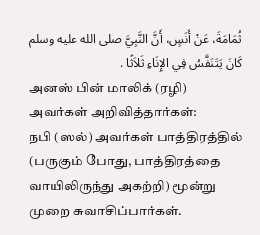ثُمَامَةَ، عَنْ أَنَسٍ، أَنَّ النَّبِيَّ صلى الله عليه وسلم كَانَ يَتَنَفَّسُ فِي الإِنَاءِ ثَلاَثًا .
அனஸ் பின் மாலிக் (ரழி) அவர்கள் அறிவித்தார்கள்:
நபி (ஸல்) அவர்கள் பாத்திரத்தில் (பருகும் போது, பாத்திரத்தை வாயிலிருந்து அகற்றி) மூன்று முறை சுவாசிப்பார்கள்.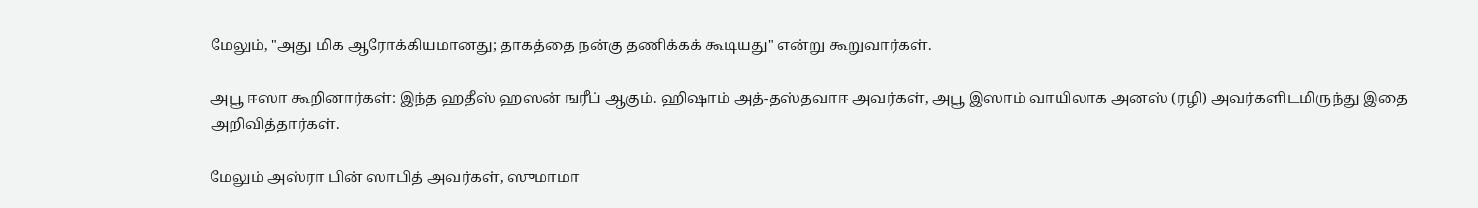மேலும், "அது மிக ஆரோக்கியமானது; தாகத்தை நன்கு தணிக்கக் கூடியது" என்று கூறுவார்கள்.

அபூ ஈஸா கூறினார்கள்: இந்த ஹதீஸ் ஹஸன் ஙரீப் ஆகும். ஹிஷாம் அத்-தஸ்தவாஈ அவர்கள், அபூ இஸாம் வாயிலாக அனஸ் (ரழி) அவர்களிடமிருந்து இதை அறிவித்தார்கள்.

மேலும் அஸ்ரா பின் ஸாபித் அவர்கள், ஸுமாமா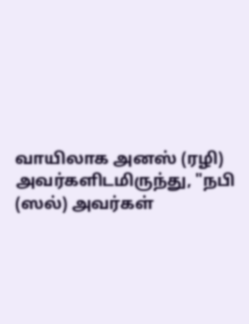வாயிலாக அனஸ் (ரழி) அவர்களிடமிருந்து, "நபி (ஸல்) அவர்கள்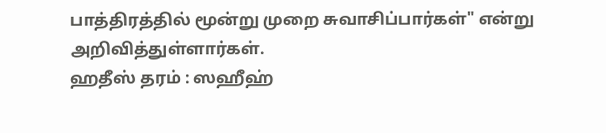பாத்திரத்தில் மூன்று முறை சுவாசிப்பார்கள்" என்று அறிவித்துள்ளார்கள்.
ஹதீஸ் தரம் : ஸஹீஹ்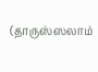(தாருஸ்ஸலாம்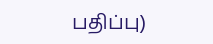பதிப்பு)